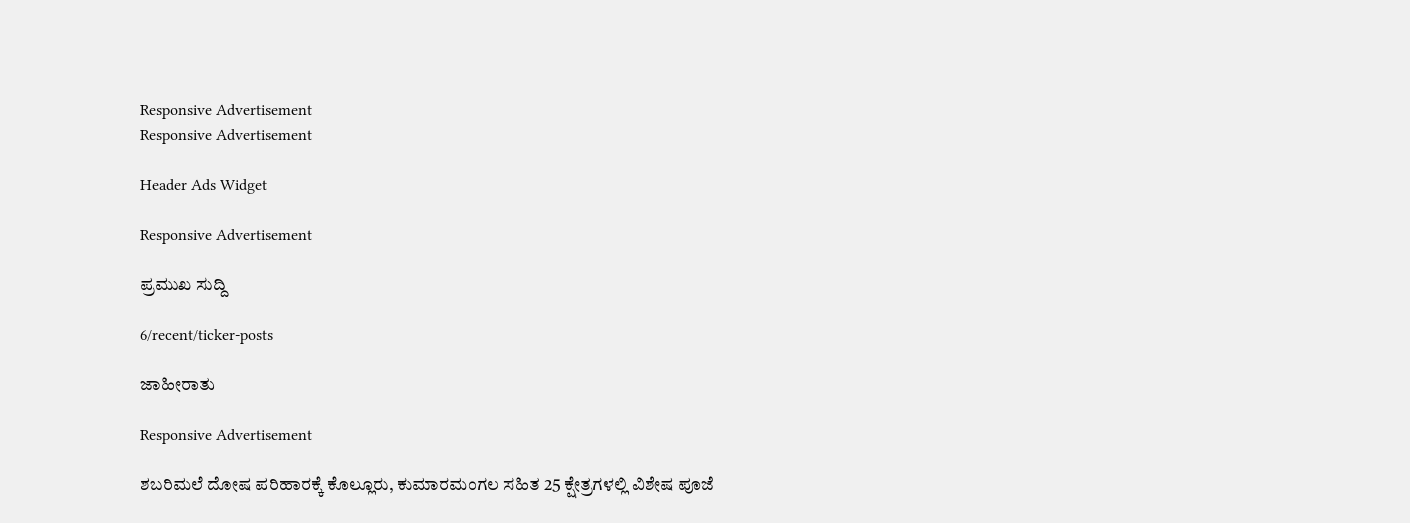Responsive Advertisement
Responsive Advertisement

Header Ads Widget

Responsive Advertisement

ಪ್ರಮುಖ ಸುದ್ದಿ

6/recent/ticker-posts

ಜಾಹೀರಾತು

Responsive Advertisement

ಶಬರಿಮಲೆ ದೋಷ ಪರಿಹಾರಕ್ಕೆ ಕೊಲ್ಲೂರು, ಕುಮಾರಮಂಗಲ ಸಹಿತ 25 ಕ್ಷೇತ್ರಗಳಲ್ಲಿ ವಿಶೇಷ ಪೂಜೆ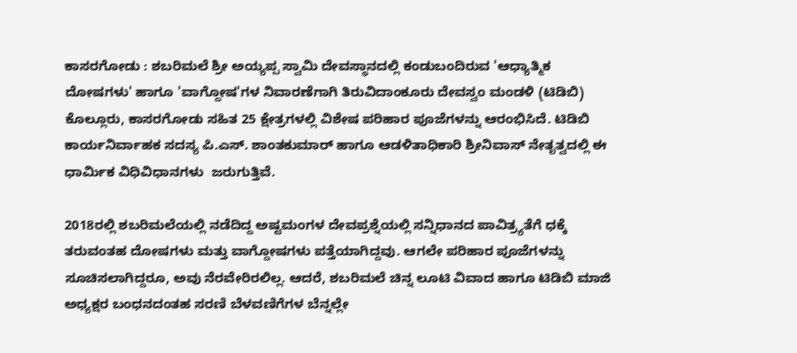ಕಾಸರಗೋಡು : ಶಬರಿಮಲೆ ಶ್ರೀ ಅಯ್ಯಪ್ಪ ಸ್ವಾಮಿ ದೇವಸ್ಥಾನದಲ್ಲಿ ಕಂಡುಬಂದಿರುವ 'ಆಧ್ಯಾತ್ಮಿಕ ದೋಷಗಳು' ಹಾಗೂ 'ವಾಗ್ದೋಷ'ಗಳ ನಿವಾರಣೆಗಾಗಿ ತಿರುವಿದಾಂಕೂರು ದೇವಸ್ವಂ ಮಂಡಳಿ (ಟಿಡಿಬಿ) ಕೊಲ್ಲೂರು, ಕಾಸರಗೋಡು ಸಹಿತ 25 ಕ್ಷೇತ್ರಗಳಲ್ಲಿ ವಿಶೇಷ ಪರಿಹಾರ ಪೂಜೆಗಳನ್ನು ಆರಂಭಿಸಿದೆ. ಟಿಡಿಬಿ ಕಾರ್ಯನಿರ್ವಾಹಕ ಸದಸ್ಯ ಪಿ.ಎಸ್. ಶಾಂತಕುಮಾರ್ ಹಾಗೂ ಆಡಳಿತಾಧಿಕಾರಿ ಶ್ರೀನಿವಾಸ್ ನೇತೃತ್ವದಲ್ಲಿ ಈ ಧಾರ್ಮಿಕ ವಿಧಿವಿಧಾನಗಳು  ಜರುಗುತ್ತಿವೆ.

2018ರಲ್ಲಿ ಶಬರಿಮಲೆಯಲ್ಲಿ ನಡೆದಿದ್ದ ಅಷ್ಟಮಂಗಳ ದೇವಪ್ರಶ್ನೆಯಲ್ಲಿ ಸನ್ನಿಧಾನದ ಪಾವಿತ್ರ್ಯತೆಗೆ ಧಕ್ಕೆ ತರುವಂತಹ ದೋಷಗಳು ಮತ್ತು ವಾಗ್ದೋಷಗಳು ಪತ್ತೆಯಾಗಿದ್ದವು. ಆಗಲೇ ಪರಿಹಾರ ಪೂಜೆಗಳನ್ನು ಸೂಚಿಸಲಾಗಿದ್ದರೂ, ಅವು ನೆರವೇರಿರಲಿಲ್ಲ. ಆದರೆ, ಶಬರಿಮಲೆ ಚಿನ್ನ ಲೂಟಿ ವಿವಾದ ಹಾಗೂ ಟಿಡಿಬಿ ಮಾಜಿ ಅಧ್ಯಕ್ಷರ ಬಂಧನದಂತಹ ಸರಣಿ ಬೆಳವಣಿಗೆಗಳ ಬೆನ್ನಲ್ಲೇ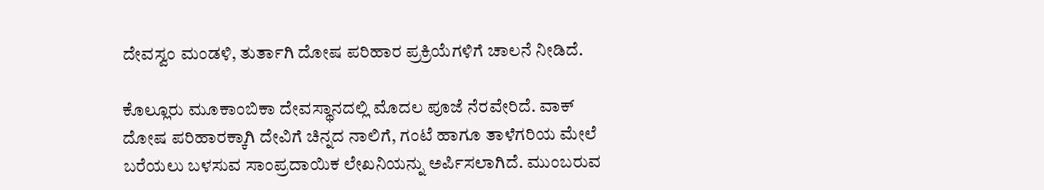ದೇವಸ್ವಂ ಮಂಡಳಿ, ತುರ್ತಾಗಿ ದೋಷ ಪರಿಹಾರ ಪ್ರಕ್ರಿಯೆಗಳಿಗೆ ಚಾಲನೆ ನೀಡಿದೆ.

ಕೊಲ್ಲೂರು ಮೂಕಾಂಬಿಕಾ ದೇವಸ್ಥಾನದಲ್ಲಿ ಮೊದಲ ಪೂಜೆ ನೆರವೇರಿದೆ. ವಾಕ್ ದೋಷ ಪರಿಹಾರಕ್ಕಾಗಿ ದೇವಿಗೆ ಚಿನ್ನದ ನಾಲಿಗೆ, ಗಂಟೆ ಹಾಗೂ ತಾಳೆಗರಿಯ ಮೇಲೆ ಬರೆಯಲು ಬಳಸುವ ಸಾಂಪ್ರದಾಯಿಕ ಲೇಖನಿಯನ್ನು ಅರ್ಪಿಸಲಾಗಿದೆ. ಮುಂಬರುವ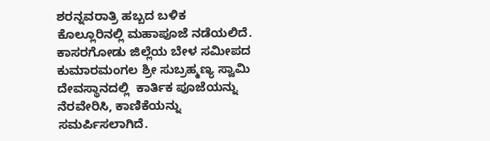ಶರನ್ನವರಾತ್ರಿ ಹಬ್ಬದ ಬಳಿಕ ಕೊಲ್ಲೂರಿನಲ್ಲಿ ಮಹಾಪೂಜೆ ನಡೆಯಲಿದೆ. ಕಾಸರಗೋಡು ಜಿಲ್ಲೆಯ ಬೇಳ ಸಮೀಪದ ಕುಮಾರಮಂಗಲ ಶ್ರೀ ಸುಬ್ರಹ್ಮಣ್ಯ ಸ್ವಾಮಿ ದೇವಸ್ಥಾನದಲ್ಲಿ  ಕಾರ್ತಿಕ ಪೂಜೆಯನ್ನು ನೆರವೇರಿಸಿ, ಕಾಣಿಕೆಯನ್ನು ಸಮರ್ಪಿಸಲಾಗಿದೆ.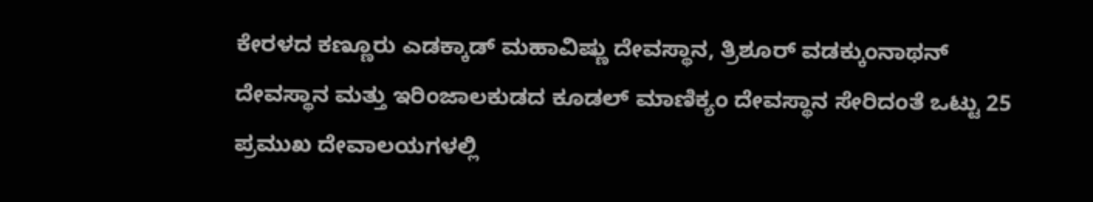ಕೇರಳದ ಕಣ್ಣೂರು ಎಡಕ್ಕಾಡ್ ಮಹಾವಿಷ್ಣು ದೇವಸ್ಥಾನ, ತ್ರಿಶೂರ್ ವಡಕ್ಕುಂನಾಥನ್ ದೇವಸ್ಥಾನ ಮತ್ತು ಇರಿಂಜಾಲಕುಡದ ಕೂಡಲ್ ಮಾಣಿಕ್ಯಂ ದೇವಸ್ಥಾನ ಸೇರಿದಂತೆ ಒಟ್ಟು 25 ಪ್ರಮುಖ ದೇವಾಲಯಗಳಲ್ಲಿ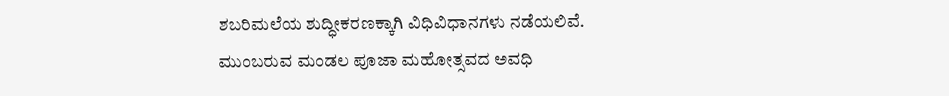ಶಬರಿಮಲೆಯ ಶುದ್ಧೀಕರಣಕ್ಕಾಗಿ ವಿಧಿವಿಧಾನಗಳು ನಡೆಯಲಿವೆ. ಮುಂಬರುವ ಮಂಡಲ ಪೂಜಾ ಮಹೋತ್ಸವದ ಅವಧಿ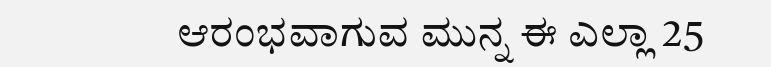ಆರಂಭವಾಗುವ ಮುನ್ನ ಈ ಎಲ್ಲಾ 25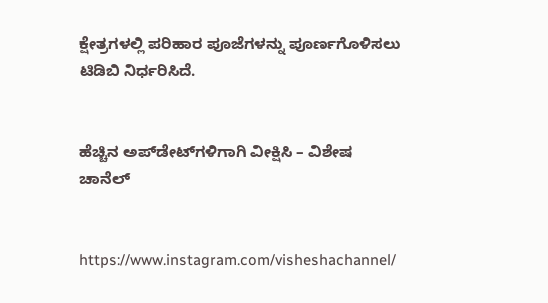ಕ್ಷೇತ್ರಗಳಲ್ಲಿ ಪರಿಹಾರ ಪೂಜೆಗಳನ್ನು ಪೂರ್ಣಗೊಳಿಸಲು ಟಿಡಿಬಿ ನಿರ್ಧರಿಸಿದೆ.


ಹೆಚ್ಚಿನ ಅಪ್‌ಡೇಟ್‌ಗಳಿಗಾಗಿ ವೀಕ್ಷಿಸಿ – ವಿಶೇಷ ಚಾನೆಲ್


https://www.instagram.com/visheshachannel/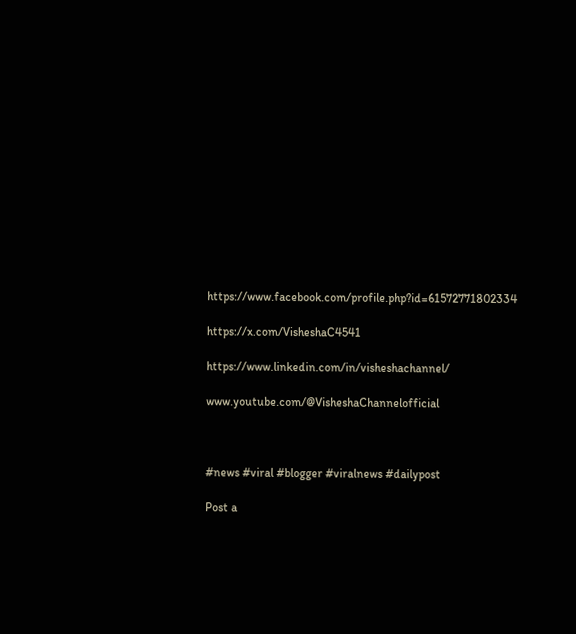https://www.facebook.com/profile.php?id=61572771802334

https://x.com/VisheshaC4541

https://www.linkedin.com/in/visheshachannel/

www.youtube.com/@VisheshaChannelofficial



#news #viral #blogger #viralnews #dailypost

Post a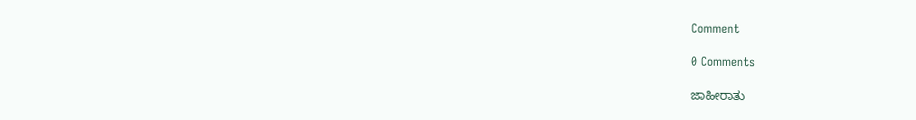Comment

0 Comments

ಜಾಹೀರಾತು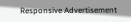Responsive Advertisement